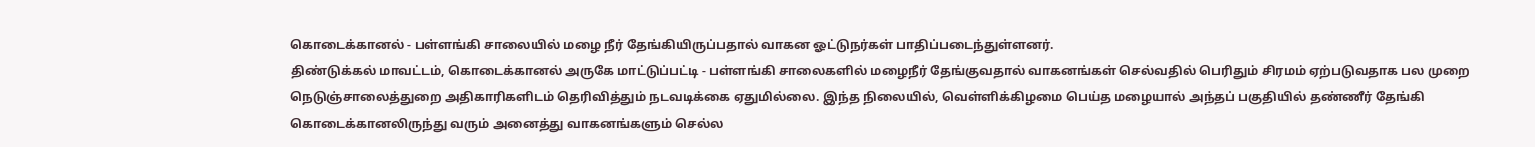கொடைக்கானல் - பள்ளங்கி சாலையில் மழை நீர் தேங்கியிருப்பதால் வாகன ஓட்டுநர்கள் பாதிப்படைந்துள்ளனர்.
திண்டுக்கல் மாவட்டம், கொடைக்கானல் அருகே மாட்டுப்பட்டி - பள்ளங்கி சாலைகளில் மழைநீர் தேங்குவதால் வாகனங்கள் செல்வதில் பெரிதும் சிரமம் ஏற்படுவதாக பல முறை நெடுஞ்சாலைத்துறை அதிகாரிகளிடம் தெரிவித்தும் நடவடிக்கை ஏதுமில்லை. இந்த நிலையில், வெள்ளிக்கிழமை பெய்த மழையால் அந்தப் பகுதியில் தண்ணீர் தேங்கி கொடைக்கானலிருந்து வரும் அனைத்து வாகனங்களும் செல்ல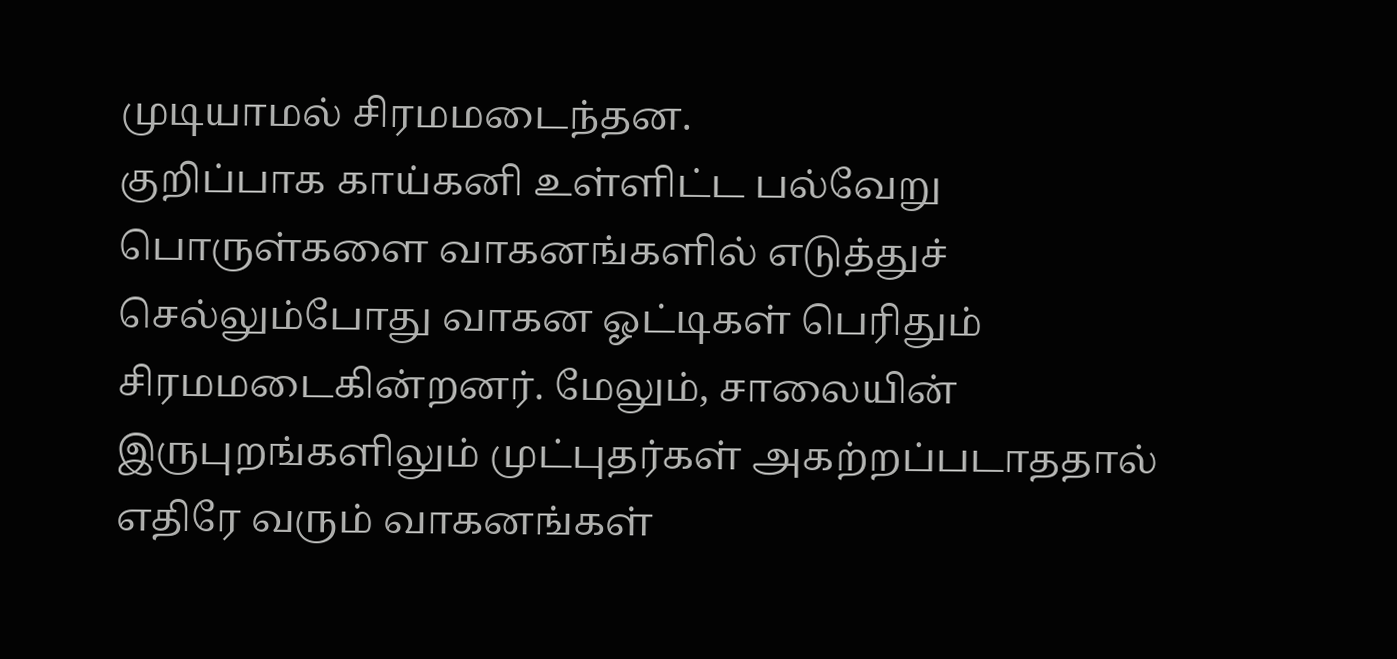முடியாமல் சிரமமடைந்தன.
குறிப்பாக காய்கனி உள்ளிட்ட பல்வேறு பொருள்களை வாகனங்களில் எடுத்துச் செல்லும்போது வாகன ஓட்டிகள் பெரிதும் சிரமமடைகின்றனர். மேலும், சாலையின் இருபுறங்களிலும் முட்புதர்கள் அகற்றப்படாததால் எதிரே வரும் வாகனங்கள்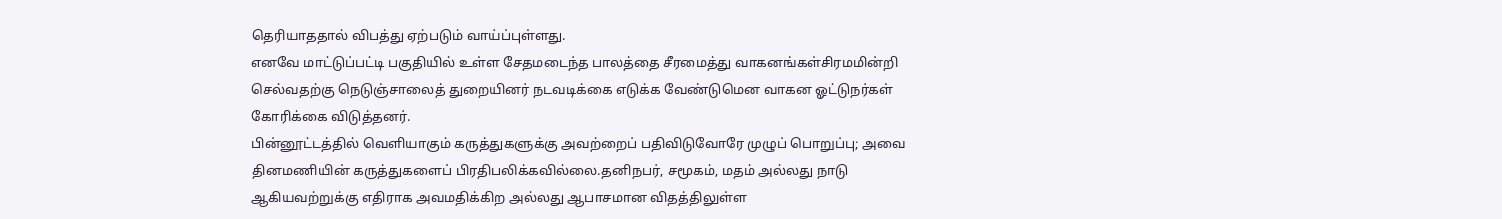தெரியாததால் விபத்து ஏற்படும் வாய்ப்புள்ளது.
எனவே மாட்டுப்பட்டி பகுதியில் உள்ள சேதமடைந்த பாலத்தை சீரமைத்து வாகனங்கள்சிரமமின்றி செல்வதற்கு நெடுஞ்சாலைத் துறையினர் நடவடிக்கை எடுக்க வேண்டுமென வாகன ஓட்டுநர்கள் கோரிக்கை விடுத்தனர்.
பின்னூட்டத்தில் வெளியாகும் கருத்துகளுக்கு அவற்றைப் பதிவிடுவோரே முழுப் பொறுப்பு; அவை தினமணியின் கருத்துகளைப் பிரதிபலிக்கவில்லை.தனிநபர், சமூகம், மதம் அல்லது நாடு ஆகியவற்றுக்கு எதிராக அவமதிக்கிற அல்லது ஆபாசமான விதத்திலுள்ள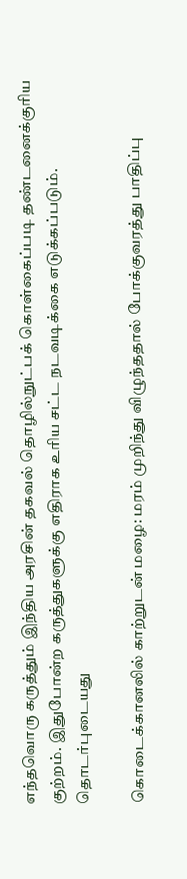எந்தவொரு கருத்தும் இந்திய அரசின் தகவல் தொழில்நுட்பக் கொள்கைப்படி தண்டனைக்குரிய குற்றம். இதுபோன்ற கருத்துகளுக்கு எதிராக உரிய சட்ட நடவடிக்கை எடுக்கப்படும்.
தொடர்புடையது

கொடைக்கானலில் காற்றுடன் மழை: மரம் முறிந்து விழுந்ததால் போக்குவரத்து பாதிப்பு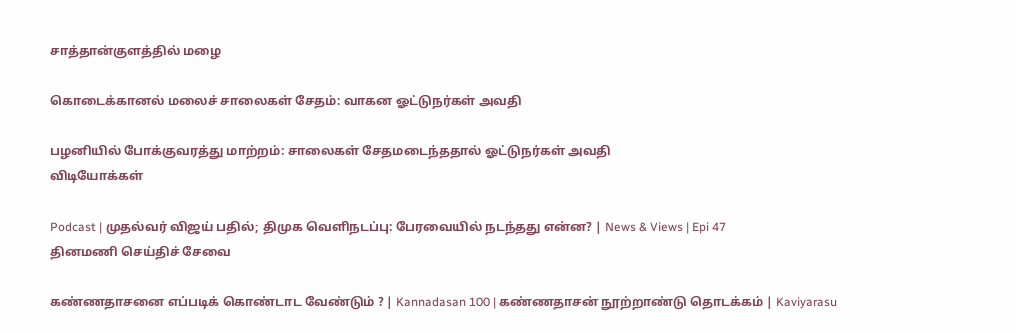சாத்தான்குளத்தில் மழை

கொடைக்கானல் மலைச் சாலைகள் சேதம்: வாகன ஓட்டுநர்கள் அவதி

பழனியில் போக்குவரத்து மாற்றம்: சாலைகள் சேதமடைந்ததால் ஓட்டுநர்கள் அவதி
விடியோக்கள்

Podcast | முதல்வர் விஜய் பதில்; திமுக வெளிநடப்பு: பேரவையில் நடந்தது என்ன? | News & Views | Epi 47
தினமணி செய்திச் சேவை

கண்ணதாசனை எப்படிக் கொண்டாட வேண்டும் ? | Kannadasan 100 | கண்ணதாசன் நூற்றாண்டு தொடக்கம் | Kaviyarasu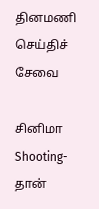தினமணி செய்திச் சேவை

சினிமா Shooting-தான்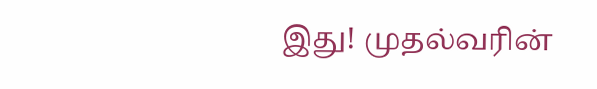இது! முதல்வரின்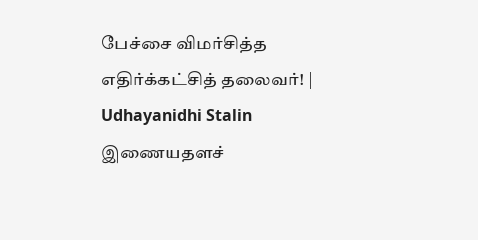பேச்சை விமர்சித்த எதிர்க்கட்சித் தலைவர்! | Udhayanidhi Stalin
இணையதளச்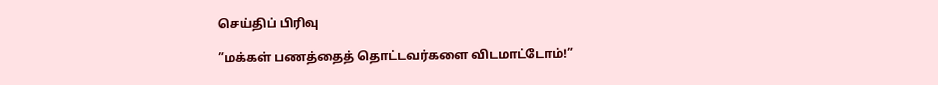செய்திப் பிரிவு

”மக்கள் பணத்தைத் தொட்டவர்களை விடமாட்டோம்!”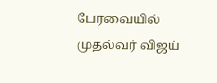பேரவையில் முதல்வர் விஜய்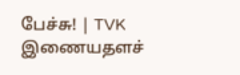பேச்சு! | TVK
இணையதளச்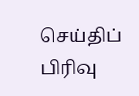செய்திப் பிரிவு